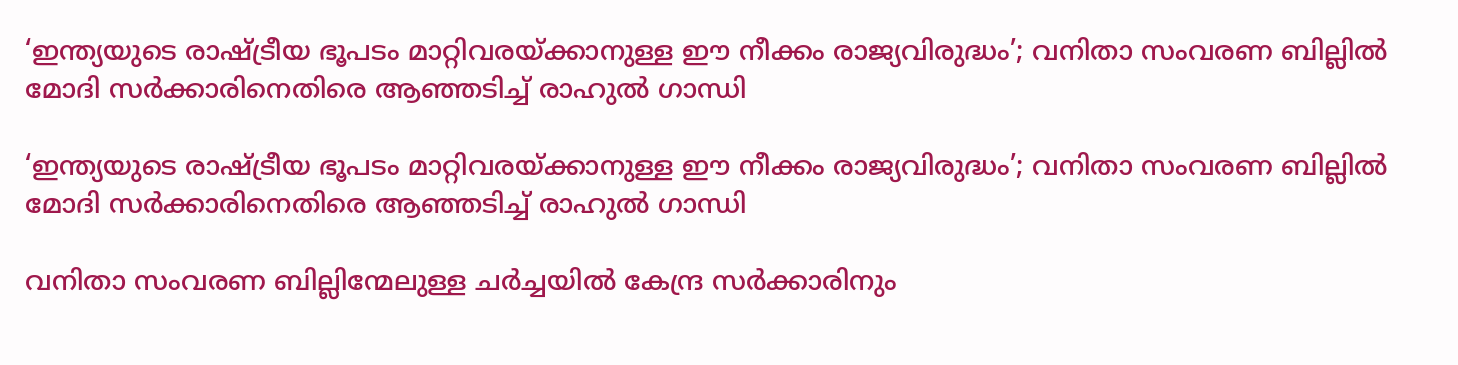‘ഇന്ത്യയുടെ രാഷ്ട്രീയ ഭൂപടം മാറ്റിവരയ്ക്കാനുള്ള ഈ നീക്കം രാജ്യവിരുദ്ധം’; വനിതാ സംവരണ ബില്ലിൽ മോദി സർക്കാരിനെതിരെ ആഞ്ഞടിച്ച് രാഹുൽ ഗാന്ധി

‘ഇന്ത്യയുടെ രാഷ്ട്രീയ ഭൂപടം മാറ്റിവരയ്ക്കാനുള്ള ഈ നീക്കം രാജ്യവിരുദ്ധം’; വനിതാ സംവരണ ബില്ലിൽ മോദി സർക്കാരിനെതിരെ ആഞ്ഞടിച്ച് രാഹുൽ ഗാന്ധി

വനിതാ സംവരണ ബില്ലിന്മേലുള്ള ചർച്ചയിൽ കേന്ദ്ര സർക്കാരിനും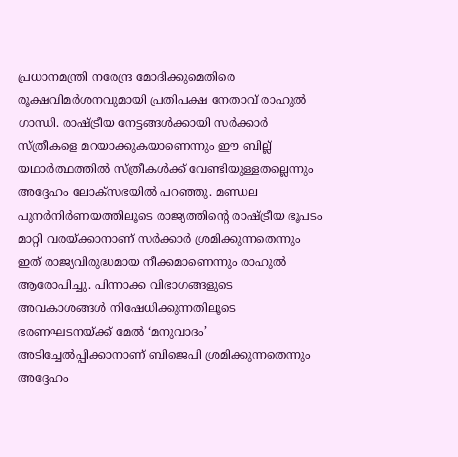പ്രധാനമന്ത്രി നരേന്ദ്ര മോദിക്കുമെതിരെ രൂക്ഷവിമർശനവുമായി പ്രതിപക്ഷ നേതാവ് രാഹുൽ ഗാന്ധി. രാഷ്ട്രീയ നേട്ടങ്ങൾക്കായി സർക്കാർ സ്ത്രീകളെ മറയാക്കുകയാണെന്നും ഈ ബില്ല് യഥാർത്ഥത്തിൽ സ്ത്രീകൾക്ക് വേണ്ടിയുള്ളതല്ലെന്നും അദ്ദേഹം ലോക്സഭയിൽ പറഞ്ഞു. മണ്ഡല പുനർനിർണയത്തിലൂടെ രാജ്യത്തിന്റെ രാഷ്ട്രീയ ഭൂപടം മാറ്റി വരയ്ക്കാനാണ് സർക്കാർ ശ്രമിക്കുന്നതെന്നും ഇത് രാജ്യവിരുദ്ധമായ നീക്കമാണെന്നും രാഹുൽ ആരോപിച്ചു. പിന്നാക്ക വിഭാഗങ്ങളുടെ അവകാശങ്ങൾ നിഷേധിക്കുന്നതിലൂടെ ഭരണഘടനയ്ക്ക് മേൽ ‘മനുവാദം’ അടിച്ചേൽപ്പിക്കാനാണ് ബിജെപി ശ്രമിക്കുന്നതെന്നും അദ്ദേഹം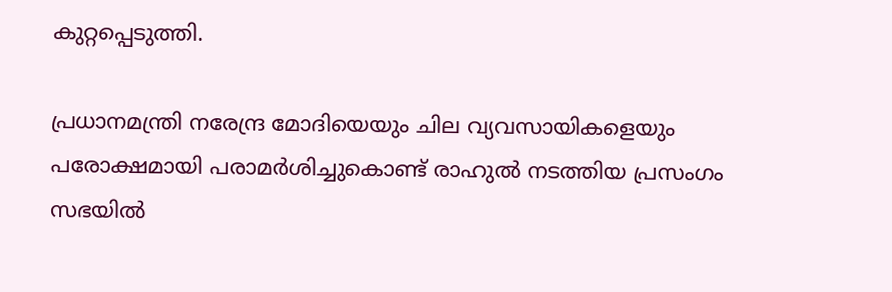കുറ്റപ്പെടുത്തി.

പ്രധാനമന്ത്രി നരേന്ദ്ര മോദിയെയും ചില വ്യവസായികളെയും പരോക്ഷമായി പരാമർശിച്ചുകൊണ്ട് രാഹുൽ നടത്തിയ പ്രസംഗം സഭയിൽ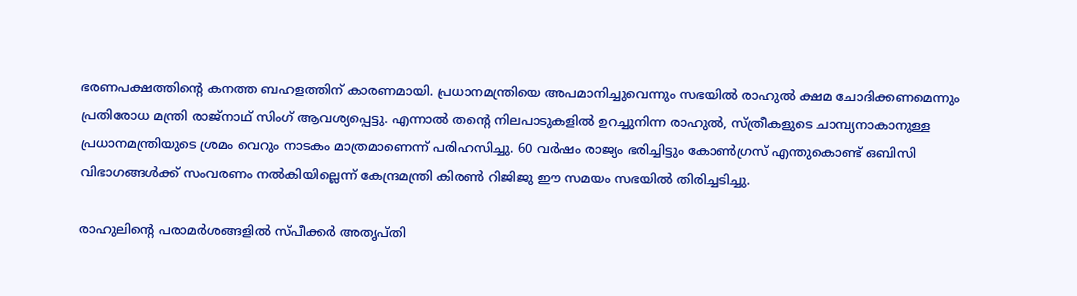ഭരണപക്ഷത്തിന്റെ കനത്ത ബഹളത്തിന് കാരണമായി. പ്രധാനമന്ത്രിയെ അപമാനിച്ചുവെന്നും സഭയിൽ രാഹുൽ ക്ഷമ ചോദിക്കണമെന്നും പ്രതിരോധ മന്ത്രി രാജ്‌നാഥ് സിംഗ് ആവശ്യപ്പെട്ടു. എന്നാൽ തന്റെ നിലപാടുകളിൽ ഉറച്ചുനിന്ന രാഹുൽ, സ്ത്രീകളുടെ ചാമ്പ്യനാകാനുള്ള പ്രധാനമന്ത്രിയുടെ ശ്രമം വെറും നാടകം മാത്രമാണെന്ന് പരിഹസിച്ചു. 60 വർഷം രാജ്യം ഭരിച്ചിട്ടും കോൺഗ്രസ് എന്തുകൊണ്ട് ഒബിസി വിഭാഗങ്ങൾക്ക് സംവരണം നൽകിയില്ലെന്ന് കേന്ദ്രമന്ത്രി കിരൺ റിജിജു ഈ സമയം സഭയിൽ തിരിച്ചടിച്ചു.

രാഹുലിന്റെ പരാമർശങ്ങളിൽ സ്പീക്കർ അതൃപ്തി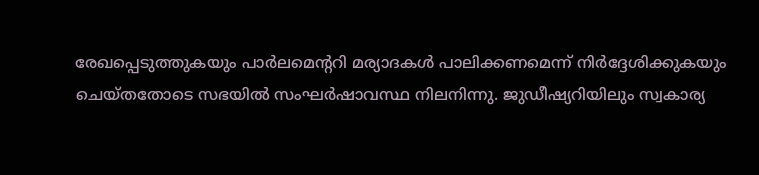രേഖപ്പെടുത്തുകയും പാർലമെന്ററി മര്യാദകൾ പാലിക്കണമെന്ന് നിർദ്ദേശിക്കുകയും ചെയ്തതോടെ സഭയിൽ സംഘർഷാവസ്ഥ നിലനിന്നു. ജുഡീഷ്യറിയിലും സ്വകാര്യ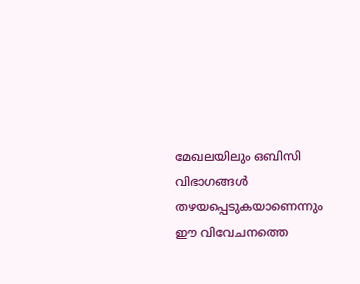മേഖലയിലും ഒബിസി വിഭാഗങ്ങൾ തഴയപ്പെടുകയാണെന്നും ഈ വിവേചനത്തെ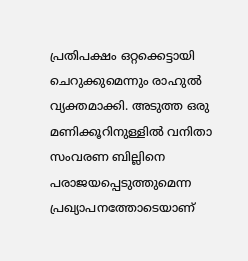പ്രതിപക്ഷം ഒറ്റക്കെട്ടായി ചെറുക്കുമെന്നും രാഹുൽ വ്യക്തമാക്കി. അടുത്ത ഒരു മണിക്കൂറിനുള്ളിൽ വനിതാ സംവരണ ബില്ലിനെ പരാജയപ്പെടുത്തുമെന്ന പ്രഖ്യാപനത്തോടെയാണ്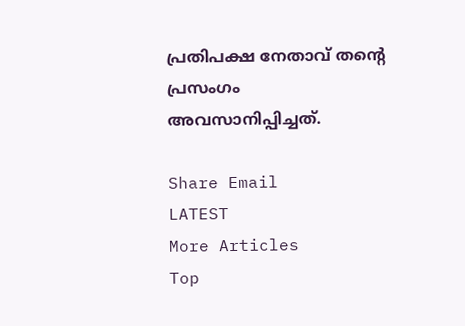പ്രതിപക്ഷ നേതാവ് തന്റെ പ്രസംഗം അവസാനിപ്പിച്ചത്.

Share Email
LATEST
More Articles
Top